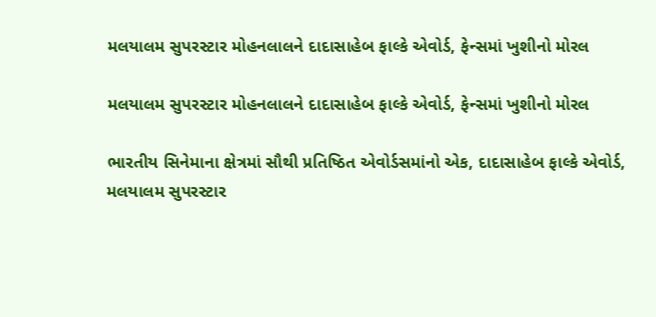મલયાલમ સુપરસ્ટાર મોહનલાલને દાદાસાહેબ ફાલ્કે એવોર્ડ, ફેન્સમાં ખુશીનો મોરલ

મલયાલમ સુપરસ્ટાર મોહનલાલને દાદાસાહેબ ફાલ્કે એવોર્ડ, ફેન્સમાં ખુશીનો મોરલ

ભારતીય સિનેમાના ક્ષેત્રમાં સૌથી પ્રતિષ્ઠિત એવોર્ડસમાંનો એક, દાદાસાહેબ ફાલ્કે એવોર્ડ, મલયાલમ સુપરસ્ટાર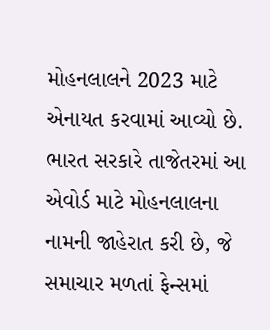મોહનલાલને 2023 માટે એનાયત કરવામાં આવ્યો છે. ભારત સરકારે તાજેતરમાં આ એવોર્ડ માટે મોહનલાલના નામની જાહેરાત કરી છે, જે સમાચાર મળતાં ફેન્સમાં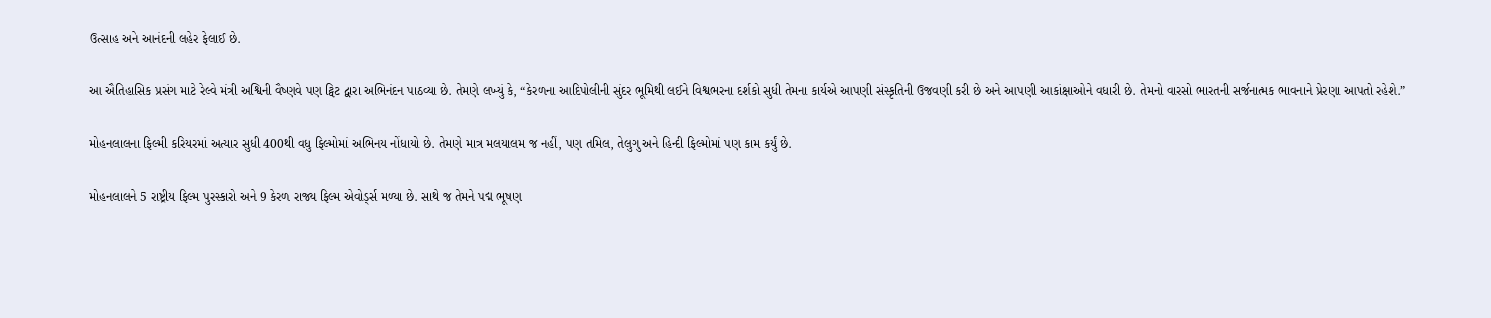ઉત્સાહ અને આનંદની લહેર ફેલાઈ છે.

આ ઐતિહાસિક પ્રસંગ માટે રેલ્વે મંત્રી અશ્વિની વૈષ્ણવે પણ ટ્વિટ દ્વારા અભિનંદન પાઠવ્યા છે. તેમણે લખ્યું કે, “કેરળના આદિપોલીની સુંદર ભૂમિથી લઈને વિશ્વભરના દર્શકો સુધી તેમના કાર્યએ આપણી સંસ્કૃતિની ઉજવણી કરી છે અને આપણી આકાંક્ષાઓને વધારી છે. તેમનો વારસો ભારતની સર્જનાત્મક ભાવનાને પ્રેરણા આપતો રહેશે.”

મોહનલાલના ફિલ્મી કરિયરમાં અત્યાર સુધી 400થી વધુ ફિલ્મોમાં અભિનય નોંધાયો છે. તેમણે માત્ર મલયાલમ જ નહીં, પણ તમિલ, તેલુગુ અને હિન્દી ફિલ્મોમાં પણ કામ કર્યું છે.

મોહનલાલને 5 રાષ્ટ્રીય ફિલ્મ પુરસ્કારો અને 9 કેરળ રાજ્ય ફિલ્મ એવોર્ડ્સ મળ્યા છે. સાથે જ તેમને પદ્મ ભૂષણ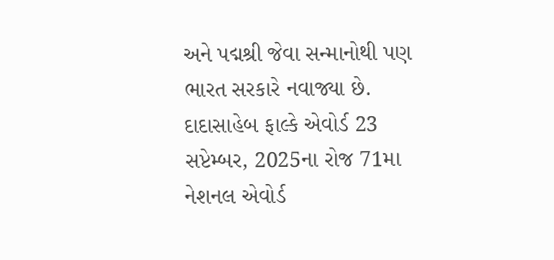અને પદ્મશ્રી જેવા સન્માનોથી પણ ભારત સરકારે નવાજ્યા છે. દાદાસાહેબ ફાલ્કે એવોર્ડ 23 સપ્ટેમ્બર, 2025ના રોજ 71મા નેશનલ એવોર્ડ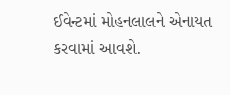ઈવેન્ટમાં મોહનલાલને એનાયત કરવામાં આવશે.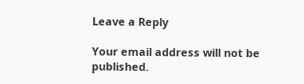Leave a Reply

Your email address will not be published.